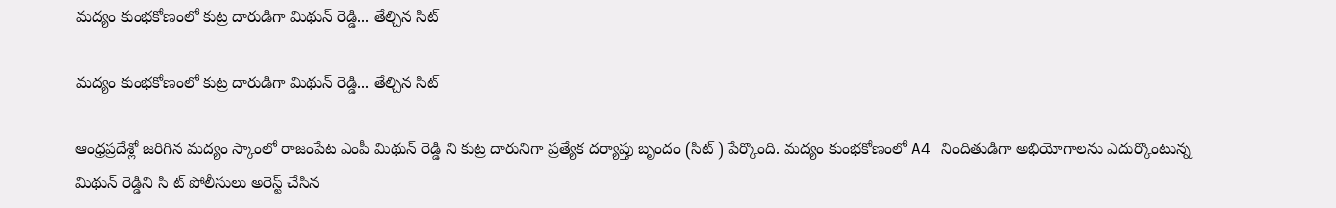మద్యం కుంభకోణంలో కుట్ర దారుడిగా మిథున్ రెడ్డి... తేల్చిన సిట్

మద్యం కుంభకోణంలో కుట్ర దారుడిగా మిథున్ రెడ్డి... తేల్చిన సిట్

ఆంధ్రప్రదేశ్లో జరిగిన మద్యం స్కాంలో రాజంపేట ఎంపీ మిథున్ రెడ్డి ని కుట్ర దారునిగా ప్రత్యేక దర్యాప్తు బృందం (సిట్ ) పేర్కొంది. మద్యం కుంభకోణంలో A4 నిందితుడిగా అభియోగాలను ఎదుర్కొంటున్న మిథున్ రెడ్డిని సి ట్ పోలీసులు అరెస్ట్ చేసిన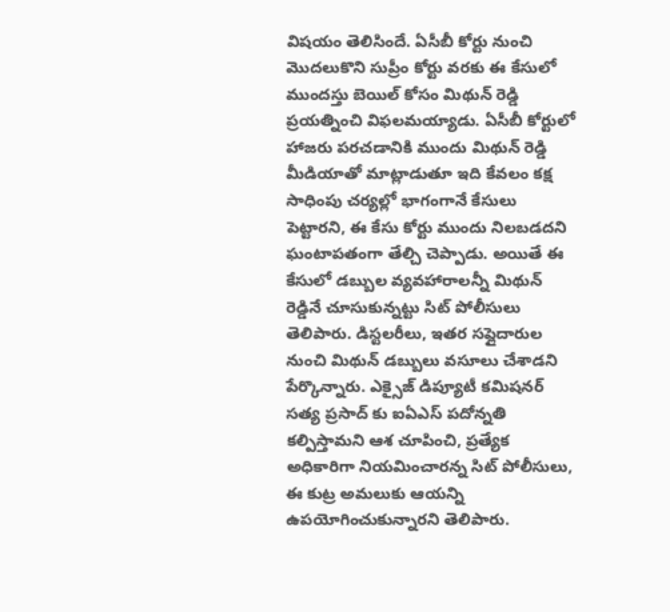విషయం తెలిసిందే. ఏసీబీ కోర్టు నుంచి మొదలుకొని సుప్రీం కోర్టు వరకు ఈ కేసులో ముందస్తు బెయిల్ కోసం మిథున్ రెడ్డి ప్రయత్నించి విఫలమయ్యాడు. ఏసీబీ కోర్టులో హాజరు పరచడానికి ముందు మిథున్ రెడ్డి మీడియాతో మాట్లాడుతూ ఇది కేవలం కక్ష సాధింపు చర్యల్లో భాగంగానే కేసులు పెట్టారని, ఈ కేసు కోర్టు ముందు నిలబడదని ఘంటాపతంగా తేల్చి చెప్పాడు. అయితే ఈ కేసులో డబ్బుల వ్యవహారాలన్నీ మిథున్ రెడ్డినే చూసుకున్నట్టు సిట్ పోలీసులు తెలిపారు. డిస్టలరీలు, ఇతర సప్లైదారుల నుంచి మిథున్ డబ్బులు వసూలు చేశాడని పేర్కొన్నారు. ఎక్సైజ్ డిప్యూటీ కమిషనర్ సత్య ప్రసాద్ కు ఐఏఎస్ పదోన్నతి కల్పిస్తామని ఆశ చూపించి, ప్రత్యేక అధికారిగా నియమించారన్న సిట్ పోలీసులు, ఈ కుట్ర అమలుకు ఆయన్ని ఉపయోగించుకున్నారని తెలిపారు.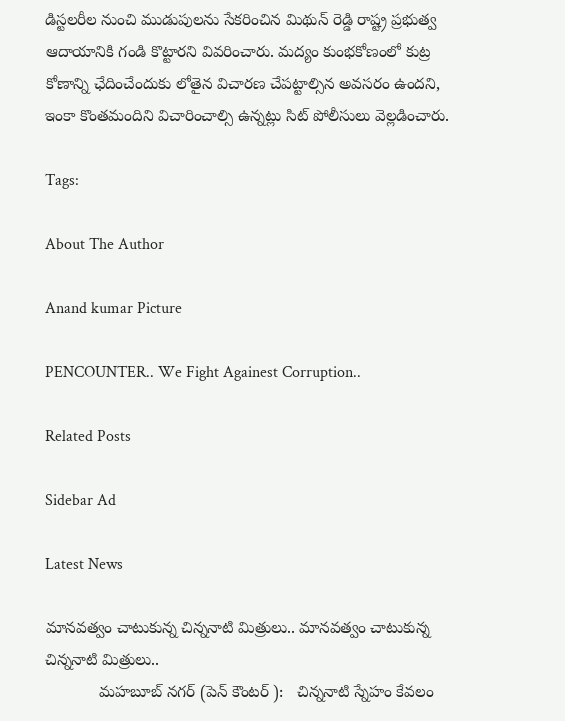డిస్టలరీల నుంచి ముడుపులను సేకరించిన మిథున్ రెడ్డి రాష్ట్ర ప్రభుత్వ ఆదాయానికి గండి కొట్టారని వివరించారు. మద్యం కుంభకోణంలో కుట్ర కోణాన్ని ఛేదించేందుకు లోతైన విచారణ చేపట్టాల్సిన అవసరం ఉందని, ఇంకా కొంతమందిని విచారించాల్సి ఉన్నట్లు సిట్ పోలీసులు వెల్లడించారు.

Tags:

About The Author

Anand kumar Picture

PENCOUNTER.. We Fight Againest Corruption..

Related Posts

Sidebar Ad

Latest News

మానవత్వం చాటుకున్న చిన్ననాటి మిత్రులు.. మానవత్వం చాటుకున్న చిన్ననాటి మిత్రులు..
            మహబూబ్ నగర్ (పెన్ కౌంటర్ ):   చిన్ననాటి స్నేహం కేవలం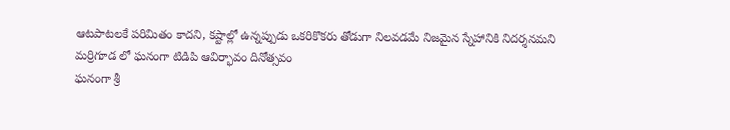ఆటపాటలకే పరిమితం కాదని, కష్టాల్లో ఉన్నప్పుడు ఒకరికొకరు తోడుగా నిలవడమే నిజమైన స్నేహానికి నిదర్శనమని
మర్రిగూడ లో ఘనంగా టిడిపి ఆవిర్భావం దినోత్సవం
ఘనంగా శ్రీ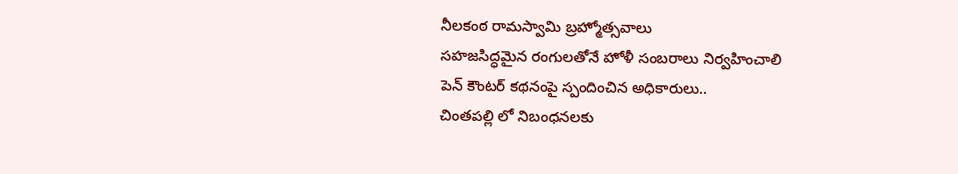నీలకంఠ రామస్వామి బ్రహ్మోత్సవాలు
సహజసిద్ధమైన రంగులతోనే హోళీ సంబరాలు నిర్వహించాలి
పెన్ కౌంటర్ కథనంపై స్పందించిన అధికారులు..
చింతపల్లి లో నిబంధనలకు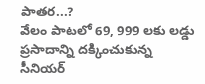పాతర...?
వేలం పాటలో 69, 999 లకు లడ్డు ప్రసాదాన్ని దక్కించుకున్న సీనియర్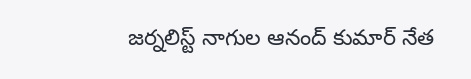జర్నలిస్ట్ నాగుల ఆనంద్ కుమార్ నేత